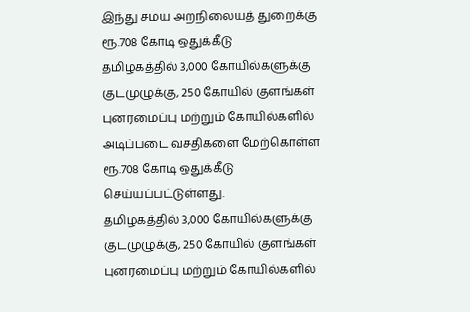இந்து சமய அறநிலையத் துறைக்கு ரூ.708 கோடி ஒதுக்கீடு
தமிழகத்தில் 3,000 கோயில்களுக்கு குடமுழுக்கு, 250 கோயில் குளங்கள் புனரமைப்பு மற்றும் கோயில்களில் அடிப்படை வசதிகளை மேற்கொள்ள ரூ.708 கோடி ஒதுக்கீடு செய்யப்பட்டுள்ளது.
தமிழகத்தில் 3,000 கோயில்களுக்கு குடமுழுக்கு, 250 கோயில் குளங்கள் புனரமைப்பு மற்றும் கோயில்களில்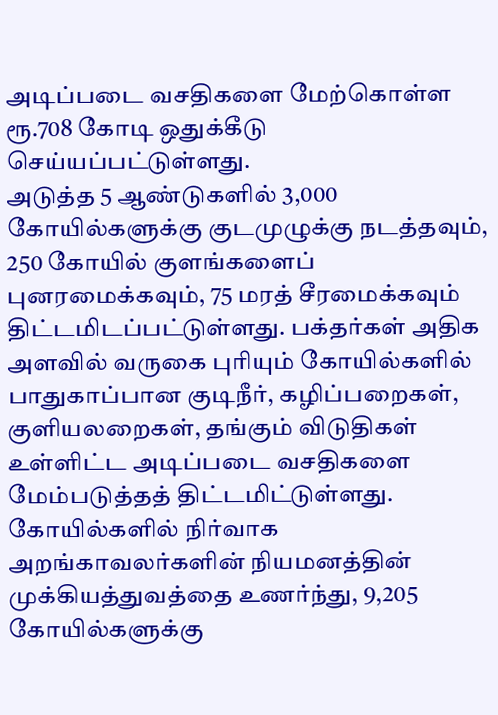அடிப்படை வசதிகளை மேற்கொள்ள ரூ.708 கோடி ஒதுக்கீடு செய்யப்பட்டுள்ளது.
அடுத்த 5 ஆண்டுகளில் 3,000 கோயில்களுக்கு குடமுழுக்கு நடத்தவும், 250 கோயில் குளங்களைப் புனரமைக்கவும், 75 மரத் சீரமைக்கவும் திட்டமிடப்பட்டுள்ளது. பக்தர்கள் அதிக அளவில் வருகை புரியும் கோயில்களில் பாதுகாப்பான குடிநீர், கழிப்பறைகள், குளியலறைகள், தங்கும் விடுதிகள் உள்ளிட்ட அடிப்படை வசதிகளை மேம்படுத்தத் திட்டமிட்டுள்ளது.
கோயில்களில் நிர்வாக அறங்காவலர்களின் நியமனத்தின் முக்கியத்துவத்தை உணர்ந்து, 9,205 கோயில்களுக்கு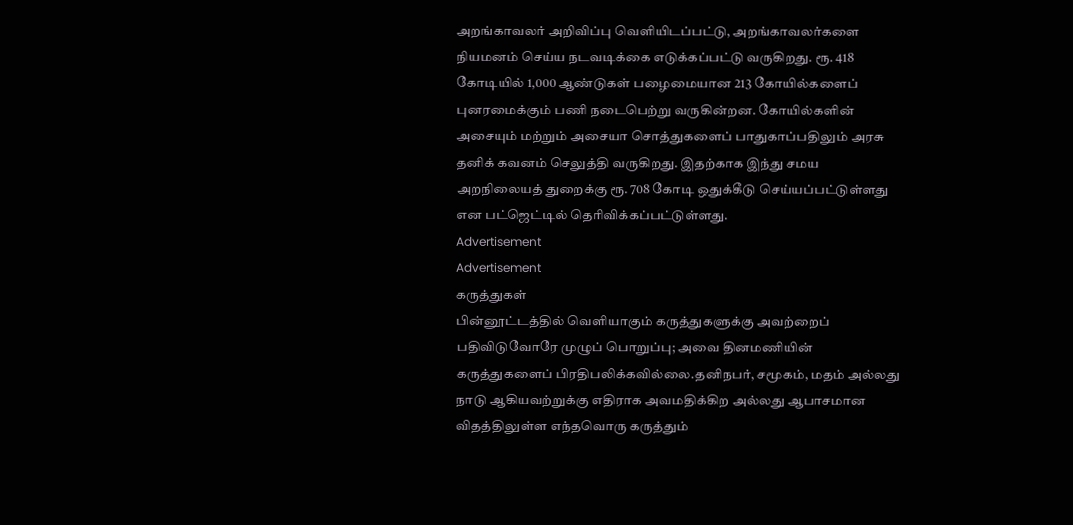அறங்காவலர் அறிவிப்பு வெளியிடப்பட்டு, அறங்காவலர்களை நியமனம் செய்ய நடவடிக்கை எடுக்கப்பட்டு வருகிறது. ரூ. 418 கோடியில் 1,000 ஆண்டுகள் பழைமையான 213 கோயில்களைப் புனரமைக்கும் பணி நடைபெற்று வருகின்றன. கோயில்களின் அசையும் மற்றும் அசையா சொத்துகளைப் பாதுகாப்பதிலும் அரசு தனிக் கவனம் செலுத்தி வருகிறது. இதற்காக இந்து சமய அறநிலையத் துறைக்கு ரூ. 708 கோடி ஒதுக்கீடு செய்யப்பட்டுள்ளது என பட்ஜெட்டில் தெரிவிக்கப்பட்டுள்ளது.
Advertisement
Advertisement
கருத்துகள்
பின்னூட்டத்தில் வெளியாகும் கருத்துகளுக்கு அவற்றைப் பதிவிடுவோரே முழுப் பொறுப்பு; அவை தினமணியின் கருத்துகளைப் பிரதிபலிக்கவில்லை.தனிநபர், சமூகம், மதம் அல்லது நாடு ஆகியவற்றுக்கு எதிராக அவமதிக்கிற அல்லது ஆபாசமான விதத்திலுள்ள எந்தவொரு கருத்தும்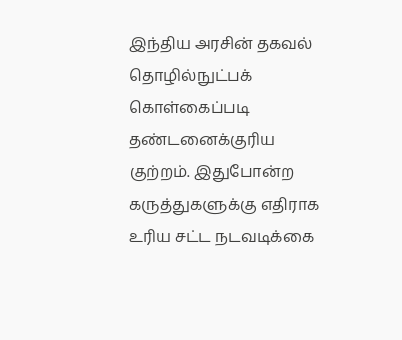இந்திய அரசின் தகவல் தொழில்நுட்பக் கொள்கைப்படி தண்டனைக்குரிய குற்றம். இதுபோன்ற கருத்துகளுக்கு எதிராக உரிய சட்ட நடவடிக்கை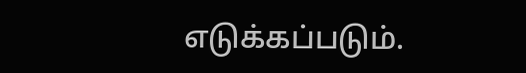எடுக்கப்படும்.